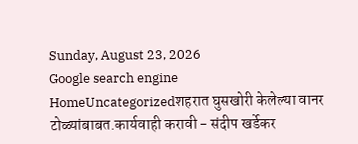Sunday, August 23, 2026
Google search engine
HomeUncategorizedशहरात घुसखोरी केलेल्या वानर टोळ्यांबाबत.कार्यवाही करावी - संदीप खर्डेकर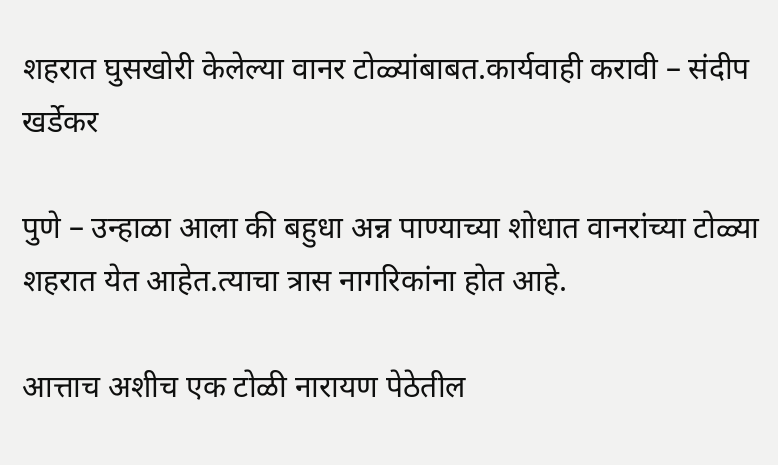शहरात घुसखोरी केलेल्या वानर टोळ्यांबाबत.कार्यवाही करावी – संदीप खर्डेकर

पुणे – उन्हाळा आला की बहुधा अन्न पाण्याच्या शोधात वानरांच्या टोळ्या शहरात येत आहेत.त्याचा त्रास नागरिकांना होत आहे.

आत्ताच अशीच एक टोळी नारायण पेठेतील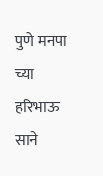पुणे मनपा च्या हरिभाऊ साने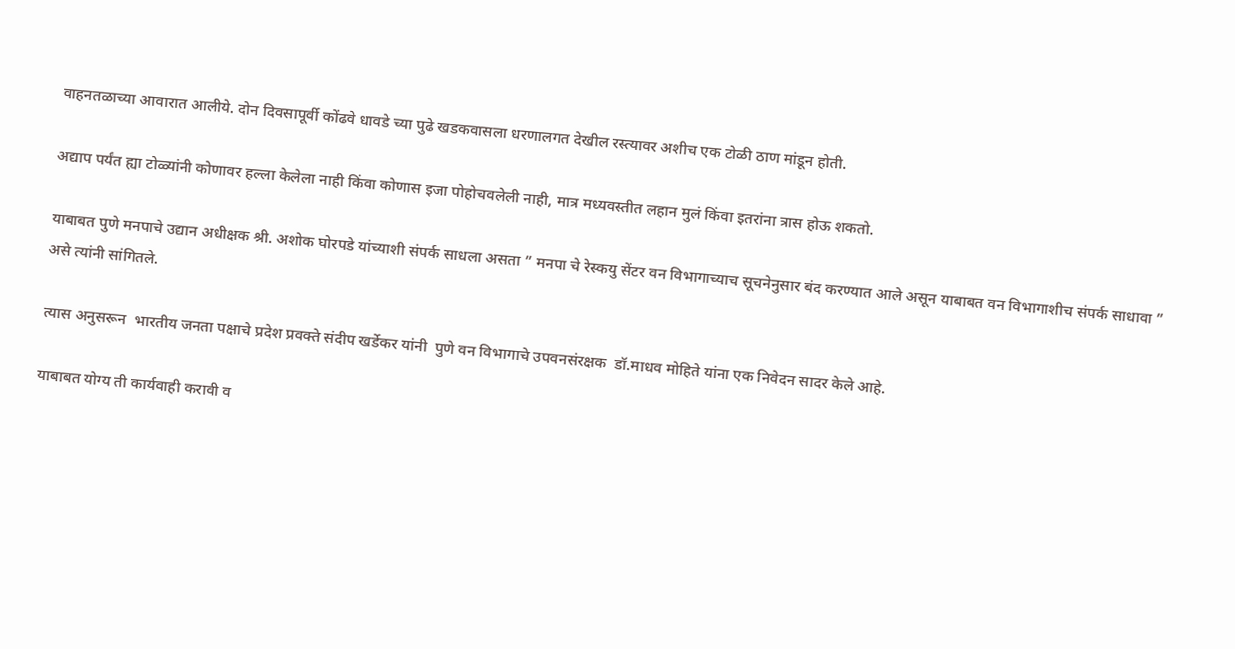वाहनतळाच्या आवारात आलीये. दोन दिवसापूर्वी कोंढवे धावडे च्या पुढे खडकवासला धरणालगत देखील रस्त्यावर अशीच एक टोळी ठाण मांडून होती.

अद्याप पर्यंत ह्या टोळ्यांनी कोणावर हल्ला केलेला नाही किंवा कोणास इजा पोहोचवलेली नाही, मात्र मध्यवस्तीत लहान मुलं किंवा इतरांना त्रास होऊ शकतो.

याबाबत पुणे मनपाचे उद्यान अधीक्षक श्री. अशोक घोरपडे यांच्याशी संपर्क साधला असता ” मनपा चे रेस्कयु सेंटर वन विभागाच्याच सूचनेनुसार बंद करण्यात आले असून याबाबत वन विभागाशीच संपर्क साधावा ” असे त्यांनी सांगितले.

त्यास अनुसरून  भारतीय जनता पक्षाचे प्रदेश प्रवक्ते संदीप खर्डेकर यांनी  पुणे वन विभागाचे उपवनसंरक्षक  डॉ.माधव मोहिते यांना एक निवेदन सादर केले आहे.

याबाबत योग्य ती कार्यवाही करावी व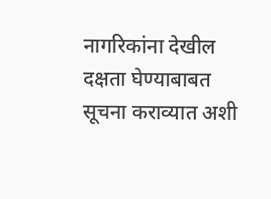नागरिकांना देखील दक्षता घेण्याबाबत सूचना कराव्यात अशी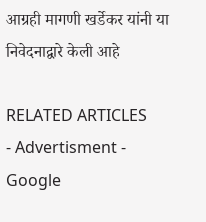आग्रही मागणी खर्डेकर यांनी या निवेदनाद्वारे केली आहे

RELATED ARTICLES
- Advertisment -
Google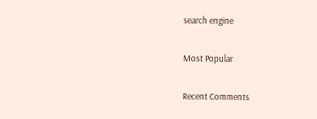search engine

Most Popular

Recent Comments